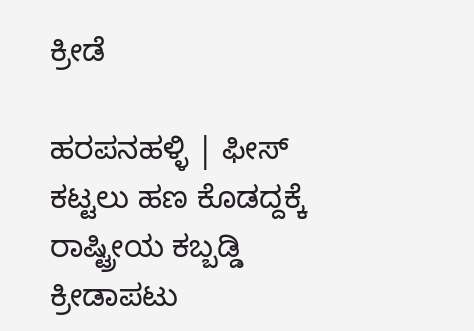ಕ್ರೀಡೆ

ಹರಪನಹಳ್ಳಿ | ಫೀಸ್ ಕಟ್ಟಲು ಹಣ‌ ಕೊಡದ್ದಕ್ಕೆ ರಾಷ್ಟ್ರೀಯ ಕಬ್ಬಡ್ಡಿ ಕ್ರೀಡಾಪಟು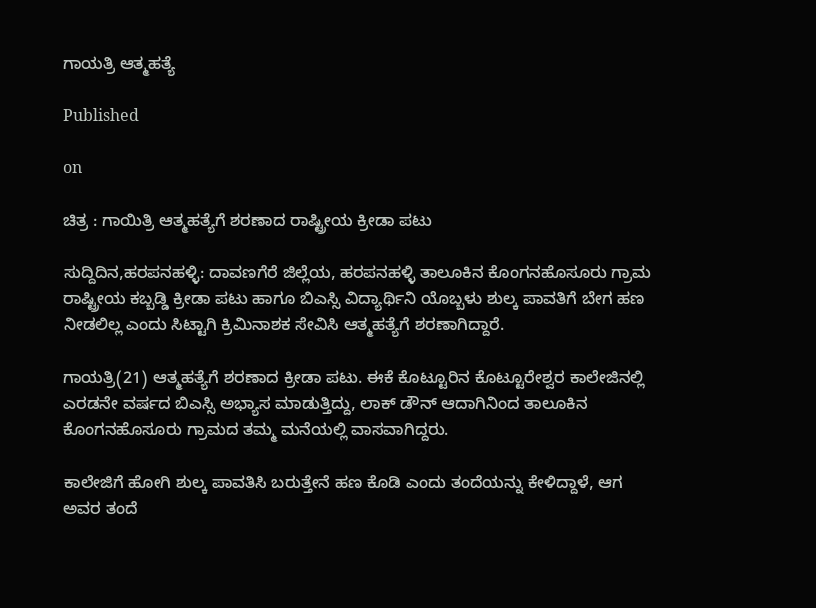ಗಾಯತ್ರಿ ಆತ್ಮಹತ್ಯೆ

Published

on

ಚಿತ್ರ : ಗಾಯಿತ್ರಿ ಆತ್ಮಹತ್ಯೆಗೆ ಶರಣಾದ ರಾಷ್ಟ್ರೀಯ ಕ್ರೀಡಾ ಪಟು

ಸುದ್ದಿದಿನ,ಹರಪನಹಳ್ಳಿ: ದಾವಣಗೆರೆ ಜಿಲ್ಲೆಯ, ಹರಪನಹಳ್ಳಿ ತಾಲೂಕಿನ ಕೊಂಗನಹೊಸೂರು ಗ್ರಾಮ ರಾಷ್ಟ್ರೀಯ ಕಬ್ಬಡ್ಡಿ ಕ್ರೀಡಾ ಪಟು ಹಾಗೂ ಬಿಎಸ್ಸಿ ವಿದ್ಯಾರ್ಥಿನಿ ಯೊಬ್ಬಳು ಶುಲ್ಕ ಪಾವತಿಗೆ ಬೇಗ ಹಣ ನೀಡಲಿಲ್ಲ ಎಂದು ಸಿಟ್ಟಾಗಿ ಕ್ರಿಮಿನಾಶಕ ಸೇವಿಸಿ ಆತ್ಮಹತ್ಯೆಗೆ ಶರಣಾಗಿದ್ದಾರೆ.

ಗಾಯತ್ರಿ(21) ಆತ್ಮಹತ್ಯೆಗೆ ಶರಣಾದ ಕ್ರೀಡಾ ಪಟು. ಈಕೆ ಕೊಟ್ಟೂರಿನ ಕೊಟ್ಟೂರೇಶ್ವರ ಕಾಲೇಜಿನಲ್ಲಿ ಎರಡನೇ ವರ್ಷದ ಬಿಎಸ್ಸಿ ಅಭ್ಯಾಸ ಮಾಡುತ್ತಿದ್ದು, ಲಾಕ್ ಡೌನ್ ಆದಾಗಿನಿಂದ ತಾಲೂಕಿನ ಕೊಂಗನಹೊಸೂರು ಗ್ರಾಮದ ತಮ್ಮ ಮನೆಯಲ್ಲಿ ವಾಸವಾಗಿದ್ದರು.

ಕಾಲೇಜಿಗೆ ಹೋಗಿ ಶುಲ್ಕ ಪಾವತಿಸಿ ಬರುತ್ತೇನೆ ಹಣ ಕೊಡಿ ಎಂದು ತಂದೆಯನ್ನು ಕೇಳಿದ್ದಾಳೆ, ಆಗ ಅವರ ತಂದೆ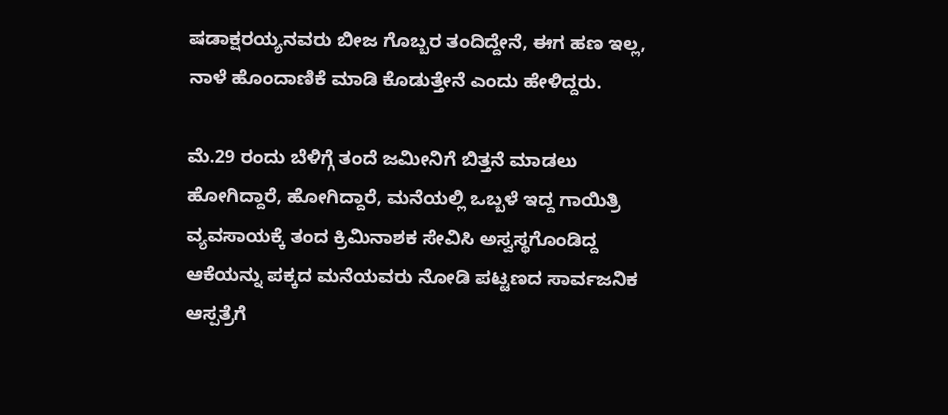ಷಡಾಕ್ಷರಯ್ಯನವರು ಬೀಜ ಗೊಬ್ಬರ ತಂದಿದ್ದೇನೆ, ಈಗ ಹಣ ಇಲ್ಲ, ನಾಳೆ ಹೊಂದಾಣಿಕೆ ಮಾಡಿ ಕೊಡುತ್ತೇನೆ ಎಂದು ಹೇಳಿದ್ದರು.

ಮೆ.29 ರಂದು ಬೆಳಿಗ್ಗೆ ತಂದೆ ಜಮೀನಿಗೆ ಬಿತ್ತನೆ‌ ಮಾಡಲು ಹೋಗಿದ್ದಾರೆ, ಹೋಗಿದ್ದಾರೆ, ಮನೆಯಲ್ಲಿ ಒಬ್ಬಳೆ ಇದ್ದ ಗಾಯಿತ್ರಿ ವ್ಯವಸಾಯಕ್ಕೆ ತಂದ ಕ್ರಿಮಿನಾಶಕ ಸೇವಿಸಿ ಅಸ್ವಸ್ಥಗೊಂಡಿದ್ದ ಆಕೆಯನ್ನು ಪಕ್ಕದ ಮನೆಯವರು ನೋಡಿ ಪಟ್ಟಣದ ಸಾರ್ವಜನಿಕ ಆಸ್ಪತ್ರೆಗೆ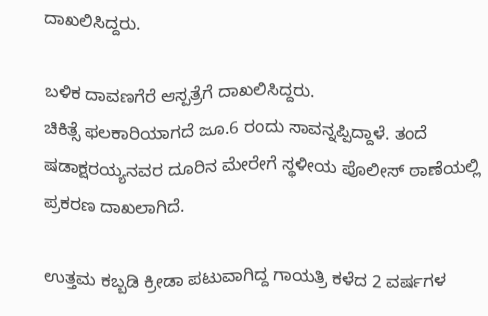ದಾಖಲಿಸಿದ್ದರು.

ಬಳಿಕ ದಾವಣಗೆರೆ ಆಸ್ಪತ್ರೆಗೆ ದಾಖಲಿಸಿದ್ದರು.
ಚಿಕಿತ್ಸೆ ಫಲಕಾರಿಯಾಗದೆ ಜೂ.6 ರಂದು ಸಾವನ್ನಪ್ಪಿದ್ದಾಳೆ. ತಂದೆ ಷಡಾಕ್ಷರಯ್ಯನವರ ದೂರಿನ ಮೇರೇಗೆ ಸ್ಥಳೀಯ‌ ಪೊಲೀಸ್ ಠಾಣೆಯಲ್ಲಿ ಪ್ರಕರಣ ದಾಖಲಾಗಿದೆ.

ಉತ್ತಮ ಕಬ್ಬಡಿ ಕ್ರೀಡಾ ಪಟುವಾಗಿದ್ದ ಗಾಯತ್ರಿ ಕಳೆದ 2 ವರ್ಷಗಳ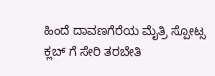ಹಿಂದೆ ದಾವಣಗೆರೆಯ ಮೈತ್ರಿ ಸ್ಪೋಟ್ಸ ಕ್ಲಬ್ ಗೆ ಸೇರಿ ತರಬೇತಿ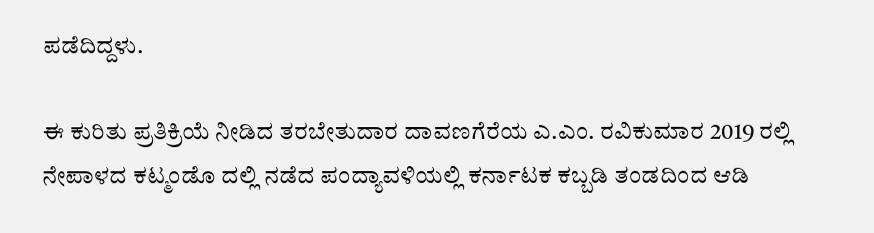ಪಡೆದಿದ್ದಳು.

ಈ ಕುರಿತು ಪ್ರತಿಕ್ರಿಯೆ ನೀಡಿದ ತರಬೇತುದಾರ ದಾವಣಗೆರೆಯ ಎ.ಎಂ. ರವಿಕುಮಾರ 2019 ರಲ್ಲಿ ನೇಪಾಳದ ಕಟ್ಮಂಡೊ ದಲ್ಲಿ ನಡೆದ ಪಂದ್ಯಾವಳಿಯಲ್ಲಿ ಕರ್ನಾಟಕ ಕಬ್ಬಡಿ ತಂಡದಿಂದ ಆಡಿ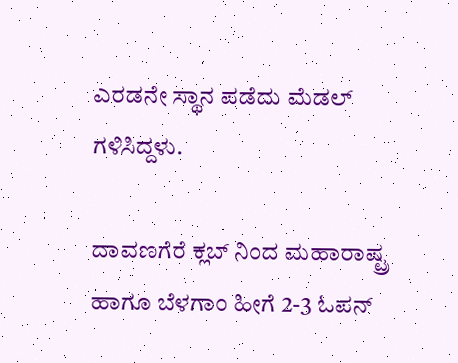ಎರಡನೇ ಸ್ಥಾನ ಪಡೆದು ಮೆಡಲ್ ಗಳಿಸಿದ್ದಳು.

ದಾವಣಗೆರೆ ಕ್ಲಬ್ ನಿಂದ ಮಹಾರಾಷ್ಟ್ರ ಹಾಗೂ ಬೆಳಗಾಂ ಹೀಗೆ 2-3 ಓಪನ್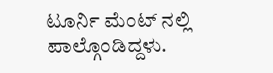ಟೂರ್ನಿ ಮೆಂಟ್ ನಲ್ಲಿ ಪಾಲ್ಗೊಂಡಿದ್ದಳು.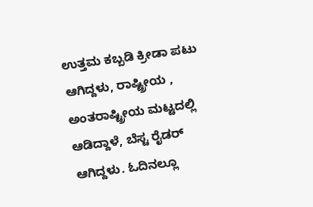ಉತ್ತಮ ಕಬ್ಬಡಿ ಕ್ರೀಡಾ ಪಟು ಆಗಿದ್ದಳು, ರಾಷ್ಟ್ರೀಯ , ಅಂತರಾಷ್ಟ್ರೀಯ ಮಟ್ಟದಲ್ಲಿ ಆಡಿದ್ದಾಳೆ, ಬೆಸ್ಟ ರೈಡರ್ ಆಗಿದ್ದಳು. ಓದಿನಲ್ಲೂ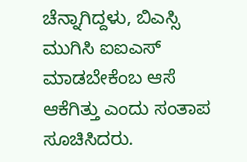ಚೆನ್ನಾಗಿದ್ದಳು, ಬಿಎಸ್ಸಿ ಮುಗಿಸಿ ಐಐಎಸ್ ಮಾಡಬೇಕೆಂಬ ಆಸೆ ಆಕೆಗಿತ್ತು ಎಂದು ಸಂತಾಪ ಸೂಚಿಸಿದರು.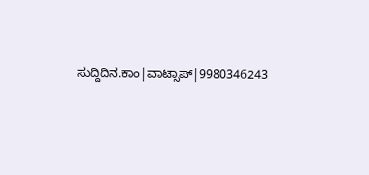ಸುದ್ದಿದಿನ.ಕಾಂ|ವಾಟ್ಸಾಪ್|9980346243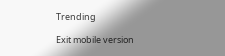Trending

Exit mobile version